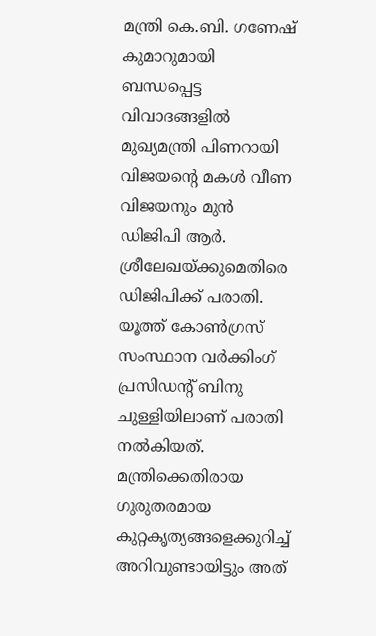മന്ത്രി കെ.ബി. ഗണേഷ് കുമാറുമായി ബന്ധപ്പെട്ട വിവാദങ്ങളിൽ മുഖ്യമന്ത്രി പിണറായി വിജയന്റെ മകൾ വീണ വിജയനും മുൻ ഡിജിപി ആർ. ശ്രീലേഖയ്ക്കുമെതിരെ ഡിജിപിക്ക് പരാതി. യൂത്ത് കോൺഗ്രസ് സംസ്ഥാന വർക്കിംഗ് പ്രസിഡന്റ് ബിനു ചുള്ളിയിലാണ് പരാതി നൽകിയത്. മന്ത്രിക്കെതിരായ ഗുരുതരമായ കുറ്റകൃത്യങ്ങളെക്കുറിച്ച് അറിവുണ്ടായിട്ടും അത്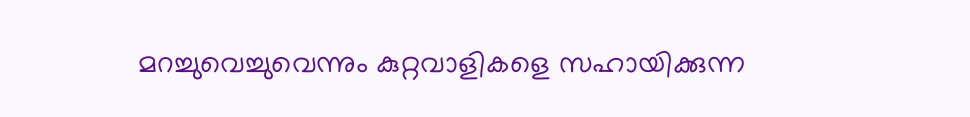മറച്ചുവെച്ചുവെന്നും കുറ്റവാളികളെ സഹായിക്കുന്ന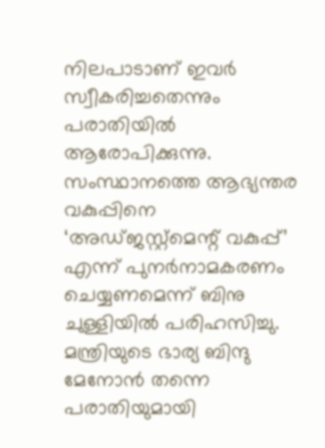നിലപാടാണ് ഇവർ സ്വീകരിച്ചതെന്നും പരാതിയിൽ ആരോപിക്കുന്നു.
സംസ്ഥാനത്തെ ആഭ്യന്തര വകുപ്പിനെ ‘അഡ്ജസ്റ്റ്മെന്റ് വകുപ്പ്’ എന്ന് പുനർനാമകരണം ചെയ്യണമെന്ന് ബിനു ചുള്ളിയിൽ പരിഹസിച്ചു. മന്ത്രിയുടെ ഭാര്യ ബിന്ദു മേനോൻ തന്നെ പരാതിയുമായി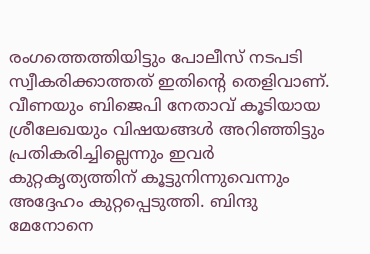രംഗത്തെത്തിയിട്ടും പോലീസ് നടപടി സ്വീകരിക്കാത്തത് ഇതിന്റെ തെളിവാണ്. വീണയും ബിജെപി നേതാവ് കൂടിയായ ശ്രീലേഖയും വിഷയങ്ങൾ അറിഞ്ഞിട്ടും പ്രതികരിച്ചില്ലെന്നും ഇവർ കുറ്റകൃത്യത്തിന് കൂട്ടുനിന്നുവെന്നും അദ്ദേഹം കുറ്റപ്പെടുത്തി. ബിന്ദു മേനോനെ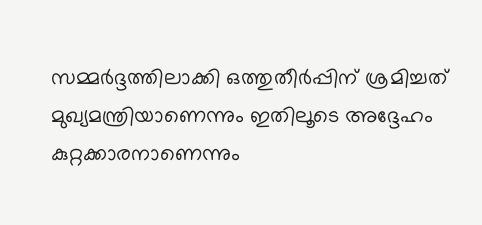സമ്മർദ്ദത്തിലാക്കി ഒത്തുതീർപ്പിന് ശ്രമിച്ചത് മുഖ്യമന്ത്രിയാണെന്നും ഇതിലൂടെ അദ്ദേഹം കുറ്റക്കാരനാണെന്നും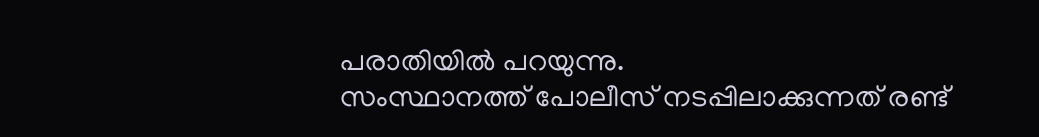പരാതിയിൽ പറയുന്നു.
സംസ്ഥാനത്ത് പോലീസ് നടപ്പിലാക്കുന്നത് രണ്ട്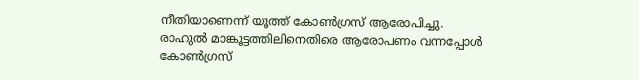നീതിയാണെന്ന് യൂത്ത് കോൺഗ്രസ് ആരോപിച്ചു. രാഹുൽ മാങ്കൂട്ടത്തിലിനെതിരെ ആരോപണം വന്നപ്പോൾ കോൺഗ്രസ്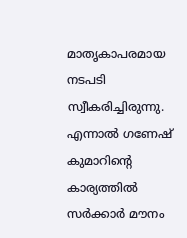മാതൃകാപരമായ നടപടി സ്വീകരിച്ചിരുന്നു. എന്നാൽ ഗണേഷ് കുമാറിന്റെ കാര്യത്തിൽ സർക്കാർ മൗനം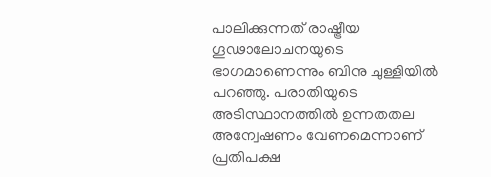പാലിക്കുന്നത് രാഷ്ട്രീയ ഗൂഢാലോചനയുടെ ഭാഗമാണെന്നും ബിനു ചുള്ളിയിൽ പറഞ്ഞു. പരാതിയുടെ അടിസ്ഥാനത്തിൽ ഉന്നതതല അന്വേഷണം വേണമെന്നാണ് പ്രതിപക്ഷ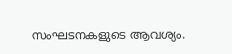സംഘടനകളുടെ ആവശ്യം.